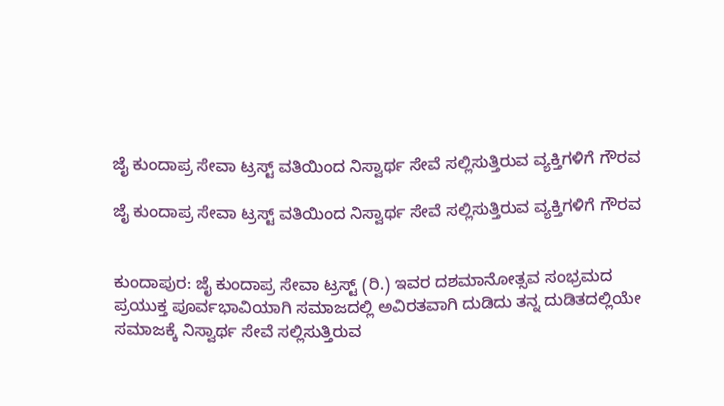ಜೈ ಕುಂದಾಪ್ರ ಸೇವಾ ಟ್ರಸ್ಟ್ ವತಿಯಿಂದ ನಿಸ್ವಾರ್ಥ ಸೇವೆ ಸಲ್ಲಿಸುತ್ತಿರುವ ವ್ಯಕ್ತಿಗಳಿಗೆ ಗೌರವ

ಜೈ ಕುಂದಾಪ್ರ ಸೇವಾ ಟ್ರಸ್ಟ್ ವತಿಯಿಂದ ನಿಸ್ವಾರ್ಥ ಸೇವೆ ಸಲ್ಲಿಸುತ್ತಿರುವ ವ್ಯಕ್ತಿಗಳಿಗೆ ಗೌರವ


ಕುಂದಾಪುರ: ಜೈ ಕುಂದಾಪ್ರ ಸೇವಾ ಟ್ರಸ್ಟ್ (ರಿ.) ಇವರ ದಶಮಾನೋತ್ಸವ ಸಂಭ್ರಮದ ಪ್ರಯುಕ್ತ ಪೂರ್ವಭಾವಿಯಾಗಿ ಸಮಾಜದಲ್ಲಿ ಅವಿರತವಾಗಿ ದುಡಿದು ತನ್ನ ದುಡಿತದಲ್ಲಿಯೇ ಸಮಾಜಕ್ಕೆ ನಿಸ್ವಾರ್ಥ ಸೇವೆ ಸಲ್ಲಿಸುತ್ತಿರುವ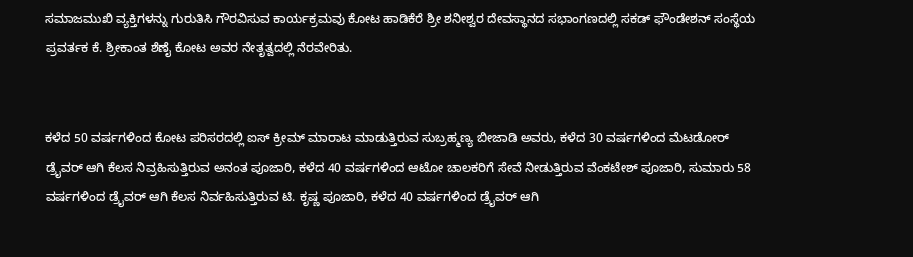ಸಮಾಜಮುಖಿ ವ್ಯಕ್ತಿಗಳನ್ನು ಗುರುತಿಸಿ ಗೌರವಿಸುವ ಕಾರ್ಯಕ್ರಮವು ಕೋಟ ಹಾಡಿಕೆರೆ ಶ್ರೀ ಶನೀಶ್ವರ ದೇವಸ್ಥಾನದ ಸಭಾಂಗಣದಲ್ಲಿ ಸಕಡ್ ಫೌಂಡೇಶನ್ ಸಂಸ್ಥೆಯ ಪ್ರವರ್ತಕ ಕೆ. ಶ್ರೀಕಾಂತ ಶೆಣೈ ಕೋಟ ಅವರ ನೇತೃತ್ವದಲ್ಲಿ ನೆರವೇರಿತು.


ಕಳೆದ 50 ವರ್ಷಗಳಿಂದ ಕೋಟ ಪರಿಸರದಲ್ಲಿ ಐಸ್ ಕ್ರೀಮ್ ಮಾರಾಟ ಮಾಡುತ್ತಿರುವ ಸುಬ್ರಹ್ಮಣ್ಯ ಬೀಜಾಡಿ ಅವರು, ಕಳೆದ 30 ವರ್ಷಗಳಿಂದ ಮೆಟಡೋರ್ ಡ್ರೈವರ್ ಆಗಿ ಕೆಲಸ ನಿವ್ರಹಿಸುತ್ತಿರುವ ಅನಂತ ಪೂಜಾರಿ, ಕಳೆದ 40 ವರ್ಷಗಳಿಂದ ಆಟೋ ಚಾಲಕರಿಗೆ ಸೇವೆ ನೀಡುತ್ತಿರುವ ವೆಂಕಟೇಶ್ ಪೂಜಾರಿ, ಸುಮಾರು 58 ವರ್ಷಗಳಿಂದ ಡ್ರೈವರ್ ಆಗಿ ಕೆಲಸ ನಿರ್ವಹಿಸುತ್ತಿರುವ ಟಿ. ಕೃಷ್ಣ ಪೂಜಾರಿ, ಕಳೆದ 40 ವರ್ಷಗಳಿಂದ ಡ್ರೈವರ್ ಆಗಿ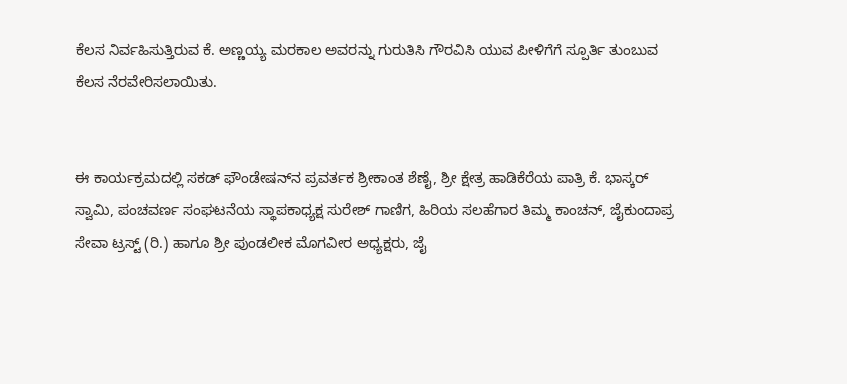ಕೆಲಸ ನಿರ್ವಹಿಸುತ್ತಿರುವ ಕೆ. ಅಣ್ಣಯ್ಯ ಮರಕಾಲ ಅವರನ್ನು ಗುರುತಿಸಿ ಗೌರವಿಸಿ ಯುವ ಪೀಳಿಗೆಗೆ ಸ್ಪೂರ್ತಿ ತುಂಬುವ ಕೆಲಸ ನೆರವೇರಿಸಲಾಯಿತು.


ಈ ಕಾರ್ಯಕ್ರಮದಲ್ಲಿ ಸಕಡ್ ಫೌಂಡೇಷನ್‌ನ ಪ್ರವರ್ತಕ ಶ್ರೀಕಾಂತ ಶೆಣೈ, ಶ್ರೀ ಕ್ಷೇತ್ರ ಹಾಡಿಕೆರೆಯ ಪಾತ್ರಿ ಕೆ. ಭಾಸ್ಕರ್ ಸ್ವಾಮಿ, ಪಂಚವರ್ಣ ಸಂಘಟನೆಯ ಸ್ಥಾಪಕಾಧ್ಯಕ್ಷ ಸುರೇಶ್ ಗಾಣಿಗ, ಹಿರಿಯ ಸಲಹೆಗಾರ ತಿಮ್ಮ ಕಾಂಚನ್, ಜೈಕುಂದಾಪ್ರ ಸೇವಾ ಟ್ರಸ್ಟ್ (ರಿ.) ಹಾಗೂ ಶ್ರೀ ಪುಂಡಲೀಕ ಮೊಗವೀರ ಅಧ್ಯಕ್ಷರು, ಜೈ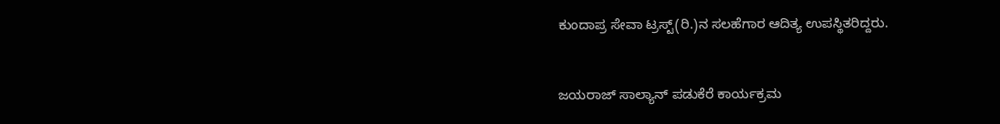ಕುಂದಾಪ್ರ ಸೇವಾ ಟ್ರಸ್ಟ್(ರಿ.)ನ ಸಲಹೆಗಾರ ಆದಿತ್ಯ ಉಪಸ್ಥಿತರಿದ್ದರು.


ಜಯರಾಜ್ ಸಾಲ್ಯಾನ್ ಪಡುಕೆರೆ ಕಾರ್ಯಕ್ರಮ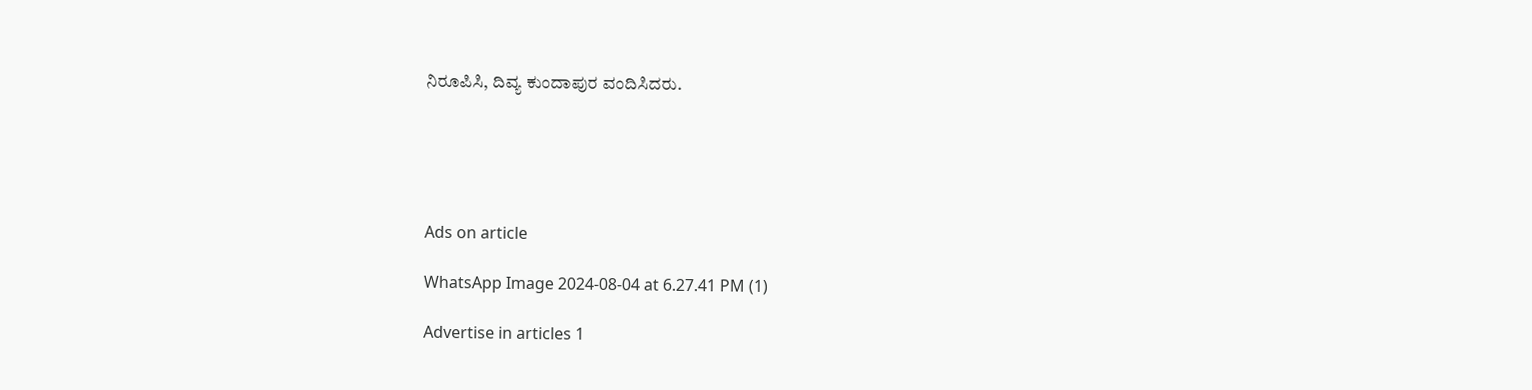ನಿರೂಪಿಸಿ, ದಿವ್ಯ ಕುಂದಾಪುರ ವಂದಿಸಿದರು.





Ads on article

WhatsApp Image 2024-08-04 at 6.27.41 PM (1)

Advertise in articles 1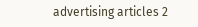advertising articles 2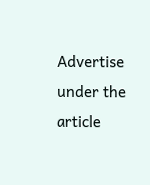Advertise under the article